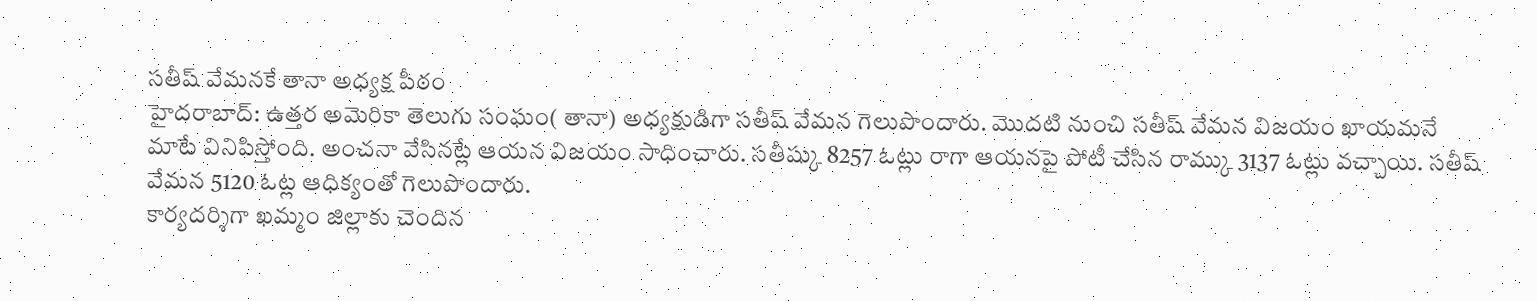సతీష్ వేమనకే తానా అధ్యక్ష పీఠం
హైదరాబాద్: ఉత్తర అమెరికా తెలుగు సంఘం( తానా) అధ్యక్షుడిగా సతీష్ వేమన గెలుపొందారు. మొదటి నుంచి సతీష్ వేమన విజయం ఖాయమనే మాటే వినిపిస్తోంది. అంచనా వేసినట్లే ఆయన విజయం సాధించారు. సతీష్కు 8257 ఓట్లు రాగా ఆయనపై పోటీ చేసిన రామ్కు 3137 ఓట్లు వచ్చాయి. సతీష్ వేమన 5120 ఓట్ల ఆధిక్యంతో గెలుపొందారు.
కార్యదర్శిగా ఖమ్మం జిల్లాకు చెందిన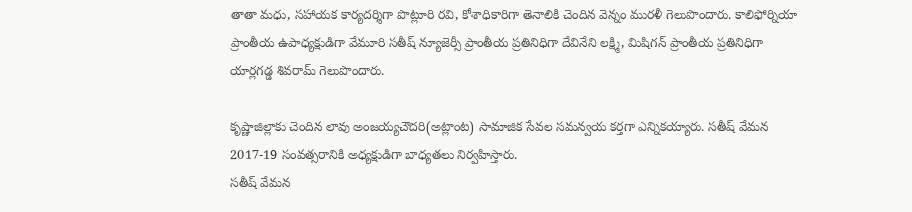తాతా మధు, సహాయక కార్యదర్శిగా పొట్లూరి రవి, కోశాధికారిగా తెనాలికి చెందిన వెన్నం మురళీ గెలుపొందారు. కాలిఫోర్నియా ప్రాంతీయ ఉపాధ్యక్షుడిగా వేమూరి సతీష్ న్యూజెర్సీ ప్రాంతీయ ప్రతినిధిగా దేవినేని లక్ష్మి, మిషిగన్ ప్రాంతీయ ప్రతినిధిగా యార్లగడ్డ శివరామ్ గెలుపొందారు.

కృష్ణాజిల్లాకు చెందిన లావు అంజయ్యచౌదరి(అట్లాంట) సామాజిక సేవల సమన్వయ కర్తగా ఎన్నికయ్యారు. సతీష్ వేమన 2017-19 సంవత్సరానికి అధ్యక్షుడిగా బాధ్యతలు నిర్వహిస్తారు.
సతీష్ వేమన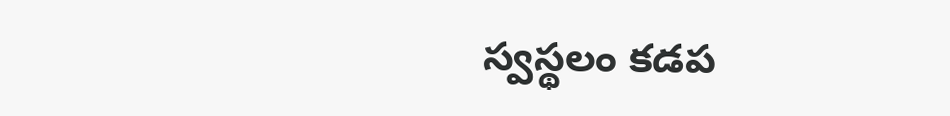స్వస్థలం కడప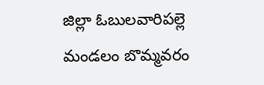జిల్లా ఓబులవారిపల్లె మండలం బొమ్మవరం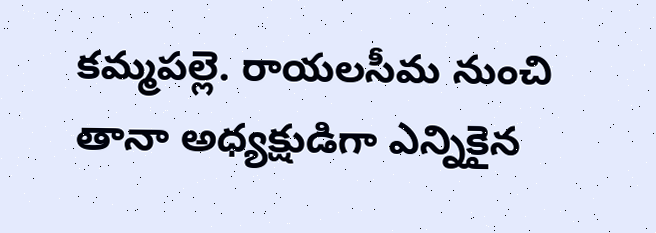కమ్మపల్లె. రాయలసీమ నుంచి తానా అధ్యక్షుడిగా ఎన్నికైన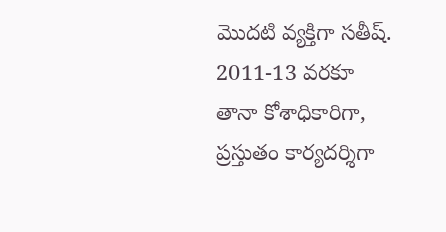మొదటి వ్యక్తిగా సతీష్. 2011-13 వరకూ తానా కోశాధికారిగా, ప్రస్తుతం కార్యదర్శిగా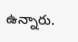ఉన్నారు.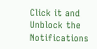Click it and Unblock the Notifications